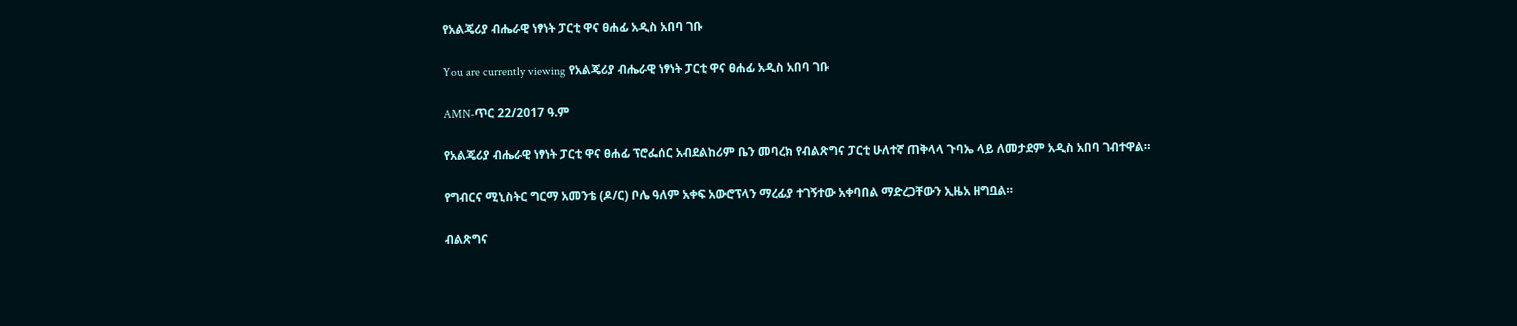የአልጄሪያ ብሔራዊ ነፃነት ፓርቲ ዋና ፀሐፊ አዲስ አበባ ገቡ

You are currently viewing የአልጄሪያ ብሔራዊ ነፃነት ፓርቲ ዋና ፀሐፊ አዲስ አበባ ገቡ

AMN-ጥር 22/2017 ዓ.ም

የአልጄሪያ ብሔራዊ ነፃነት ፓርቲ ዋና ፀሐፊ ፕሮፌሰር አብደልከሪም ቤን መባረክ የብልጽግና ፓርቲ ሁለተኛ ጠቅላላ ጉባኤ ላይ ለመታደም አዲስ አበባ ገብተዋል።

የግብርና ሚኒስትር ግርማ አመንቴ (ዶ/ር) ቦሌ ዓለም አቀፍ አውሮፕላን ማረፊያ ተገኝተው አቀባበል ማድረጋቸውን ኢዜአ ዘግቧል።

ብልጽግና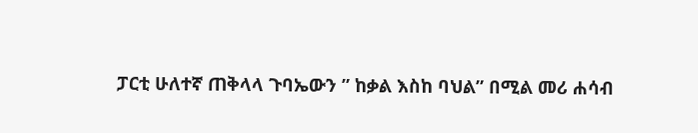ፓርቲ ሁለተኛ ጠቅላላ ጉባኤውን ” ከቃል እስከ ባህል” በሚል መሪ ሐሳብ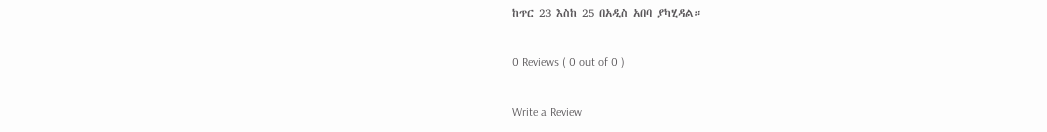ከጥር 23 እስከ 25 በአዲስ አበባ ያካሂዳል።

0 Reviews ( 0 out of 0 )

Write a Review